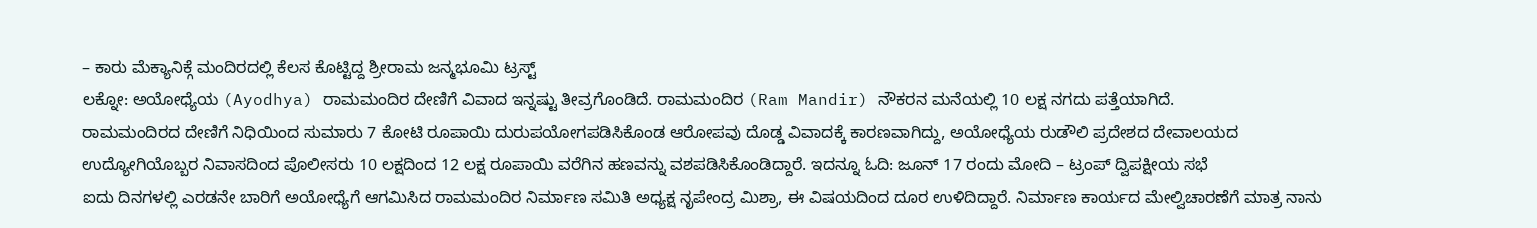– ಕಾರು ಮೆಕ್ಯಾನಿಕ್ಗೆ ಮಂದಿರದಲ್ಲಿ ಕೆಲಸ ಕೊಟ್ಟಿದ್ದ ಶ್ರೀರಾಮ ಜನ್ಮಭೂಮಿ ಟ್ರಸ್ಟ್
ಲಕ್ನೋ: ಅಯೋಧ್ಯೆಯ (Ayodhya) ರಾಮಮಂದಿರ ದೇಣಿಗೆ ವಿವಾದ ಇನ್ನಷ್ಟು ತೀವ್ರಗೊಂಡಿದೆ. ರಾಮಮಂದಿರ (Ram Mandir) ನೌಕರನ ಮನೆಯಲ್ಲಿ 10 ಲಕ್ಷ ನಗದು ಪತ್ತೆಯಾಗಿದೆ.
ರಾಮಮಂದಿರದ ದೇಣಿಗೆ ನಿಧಿಯಿಂದ ಸುಮಾರು 7 ಕೋಟಿ ರೂಪಾಯಿ ದುರುಪಯೋಗಪಡಿಸಿಕೊಂಡ ಆರೋಪವು ದೊಡ್ಡ ವಿವಾದಕ್ಕೆ ಕಾರಣವಾಗಿದ್ದು, ಅಯೋಧ್ಯೆಯ ರುಡೌಲಿ ಪ್ರದೇಶದ ದೇವಾಲಯದ ಉದ್ಯೋಗಿಯೊಬ್ಬರ ನಿವಾಸದಿಂದ ಪೊಲೀಸರು 10 ಲಕ್ಷದಿಂದ 12 ಲಕ್ಷ ರೂಪಾಯಿ ವರೆಗಿನ ಹಣವನ್ನು ವಶಪಡಿಸಿಕೊಂಡಿದ್ದಾರೆ. ಇದನ್ನೂ ಓದಿ: ಜೂನ್ 17 ರಂದು ಮೋದಿ – ಟ್ರಂಪ್ ದ್ವಿಪಕ್ಷೀಯ ಸಭೆ
ಐದು ದಿನಗಳಲ್ಲಿ ಎರಡನೇ ಬಾರಿಗೆ ಅಯೋಧ್ಯೆಗೆ ಆಗಮಿಸಿದ ರಾಮಮಂದಿರ ನಿರ್ಮಾಣ ಸಮಿತಿ ಅಧ್ಯಕ್ಷ ನೃಪೇಂದ್ರ ಮಿಶ್ರಾ, ಈ ವಿಷಯದಿಂದ ದೂರ ಉಳಿದಿದ್ದಾರೆ. ನಿರ್ಮಾಣ ಕಾರ್ಯದ ಮೇಲ್ವಿಚಾರಣೆಗೆ ಮಾತ್ರ ನಾನು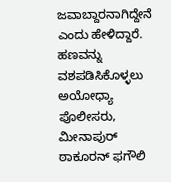ಜವಾಬ್ದಾರನಾಗಿದ್ದೇನೆ ಎಂದು ಹೇಳಿದ್ದಾರೆ.
ಹಣವನ್ನು ವಶಪಡಿಸಿಕೊಳ್ಳಲು ಅಯೋಧ್ಯಾ ಪೊಲೀಸರು, ಮೀನಾಪುರ್ ಠಾಕೂರನ್ ಫಗೌಲಿ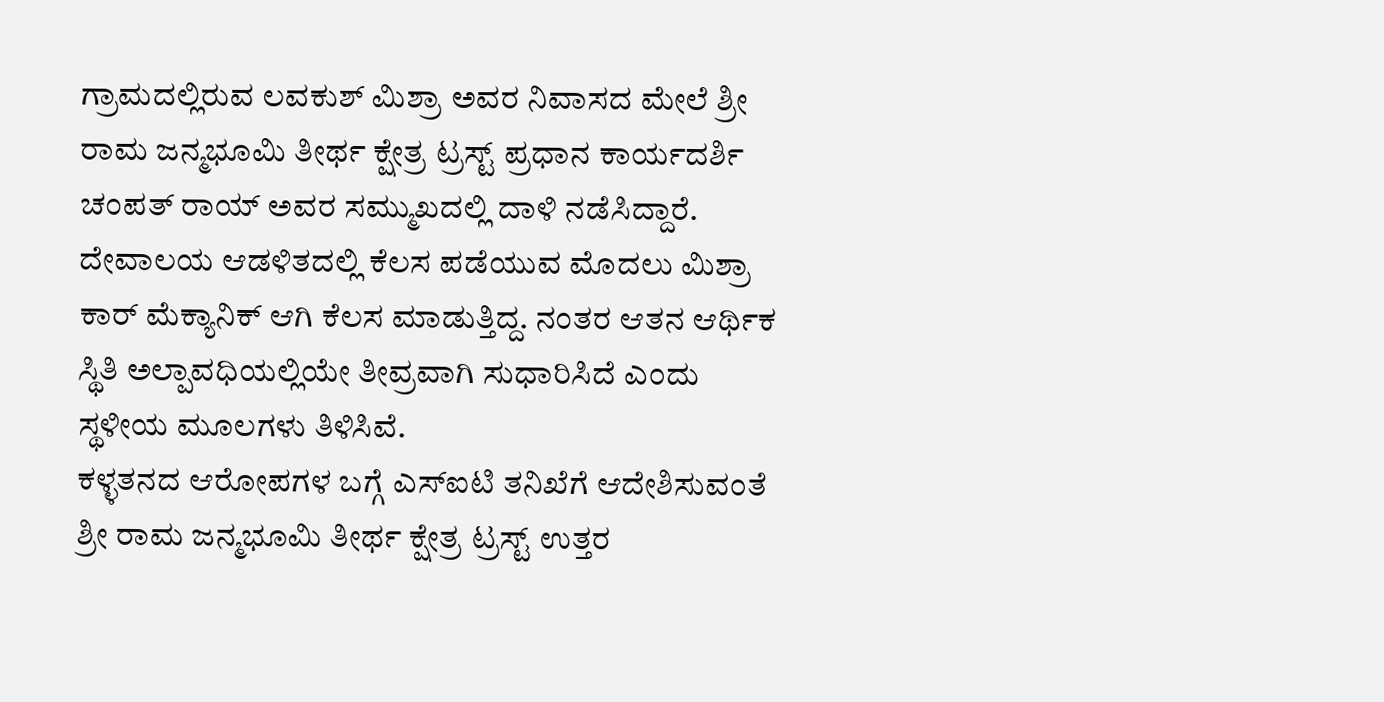ಗ್ರಾಮದಲ್ಲಿರುವ ಲವಕುಶ್ ಮಿಶ್ರಾ ಅವರ ನಿವಾಸದ ಮೇಲೆ ಶ್ರೀ ರಾಮ ಜನ್ಮಭೂಮಿ ತೀರ್ಥ ಕ್ಷೇತ್ರ ಟ್ರಸ್ಟ್ ಪ್ರಧಾನ ಕಾರ್ಯದರ್ಶಿ ಚಂಪತ್ ರಾಯ್ ಅವರ ಸಮ್ಮುಖದಲ್ಲಿ ದಾಳಿ ನಡೆಸಿದ್ದಾರೆ. ದೇವಾಲಯ ಆಡಳಿತದಲ್ಲಿ ಕೆಲಸ ಪಡೆಯುವ ಮೊದಲು ಮಿಶ್ರಾ ಕಾರ್ ಮೆಕ್ಯಾನಿಕ್ ಆಗಿ ಕೆಲಸ ಮಾಡುತ್ತಿದ್ದ. ನಂತರ ಆತನ ಆರ್ಥಿಕ ಸ್ಥಿತಿ ಅಲ್ಪಾವಧಿಯಲ್ಲಿಯೇ ತೀವ್ರವಾಗಿ ಸುಧಾರಿಸಿದೆ ಎಂದು ಸ್ಥಳೀಯ ಮೂಲಗಳು ತಿಳಿಸಿವೆ.
ಕಳ್ಳತನದ ಆರೋಪಗಳ ಬಗ್ಗೆ ಎಸ್ಐಟಿ ತನಿಖೆಗೆ ಆದೇಶಿಸುವಂತೆ ಶ್ರೀ ರಾಮ ಜನ್ಮಭೂಮಿ ತೀರ್ಥ ಕ್ಷೇತ್ರ ಟ್ರಸ್ಟ್ ಉತ್ತರ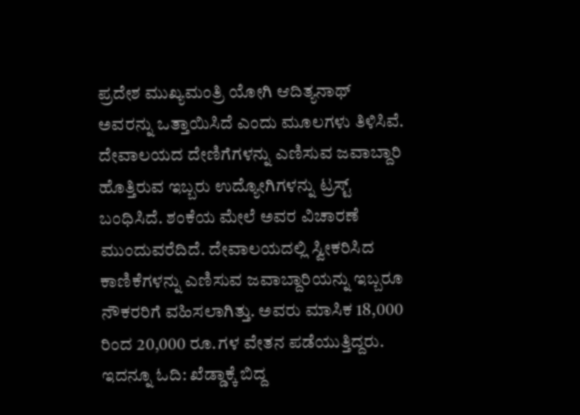ಪ್ರದೇಶ ಮುಖ್ಯಮಂತ್ರಿ ಯೋಗಿ ಆದಿತ್ಯನಾಥ್ ಅವರನ್ನು ಒತ್ತಾಯಿಸಿದೆ ಎಂದು ಮೂಲಗಳು ತಿಳಿಸಿವೆ.
ದೇವಾಲಯದ ದೇಣಿಗೆಗಳನ್ನು ಎಣಿಸುವ ಜವಾಬ್ದಾರಿ ಹೊತ್ತಿರುವ ಇಬ್ಬರು ಉದ್ಯೋಗಿಗಳನ್ನು ಟ್ರಸ್ಟ್ ಬಂಧಿಸಿದೆ. ಶಂಕೆಯ ಮೇಲೆ ಅವರ ವಿಚಾರಣೆ ಮುಂದುವರೆದಿದೆ. ದೇವಾಲಯದಲ್ಲಿ ಸ್ವೀಕರಿಸಿದ ಕಾಣಿಕೆಗಳನ್ನು ಎಣಿಸುವ ಜವಾಬ್ದಾರಿಯನ್ನು ಇಬ್ಬರೂ ನೌಕರರಿಗೆ ವಹಿಸಲಾಗಿತ್ತು. ಅವರು ಮಾಸಿಕ 18,000 ರಿಂದ 20,000 ರೂ.ಗಳ ವೇತನ ಪಡೆಯುತ್ತಿದ್ದರು. ಇದನ್ನೂ ಓದಿ: ಖೆಡ್ಡಾಕ್ಕೆ ಬಿದ್ದ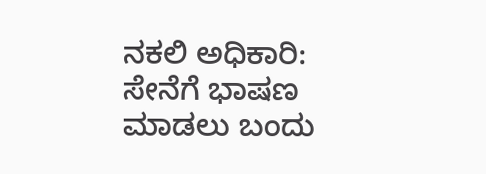ನಕಲಿ ಅಧಿಕಾರಿ: ಸೇನೆಗೆ ಭಾಷಣ ಮಾಡಲು ಬಂದು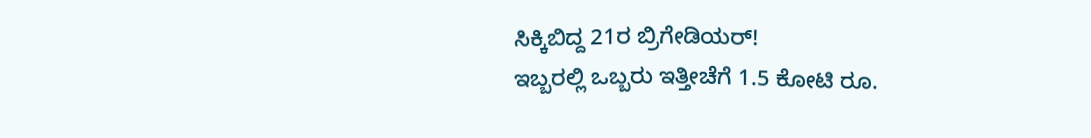ಸಿಕ್ಕಿಬಿದ್ದ 21ರ ಬ್ರಿಗೇಡಿಯರ್!
ಇಬ್ಬರಲ್ಲಿ ಒಬ್ಬರು ಇತ್ತೀಚೆಗೆ 1.5 ಕೋಟಿ ರೂ.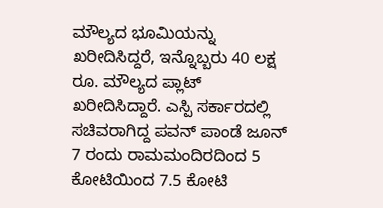ಮೌಲ್ಯದ ಭೂಮಿಯನ್ನು ಖರೀದಿಸಿದ್ದರೆ, ಇನ್ನೊಬ್ಬರು 40 ಲಕ್ಷ ರೂ. ಮೌಲ್ಯದ ಪ್ಲಾಟ್ ಖರೀದಿಸಿದ್ದಾರೆ. ಎಸ್ಪಿ ಸರ್ಕಾರದಲ್ಲಿ ಸಚಿವರಾಗಿದ್ದ ಪವನ್ ಪಾಂಡೆ ಜೂನ್ 7 ರಂದು ರಾಮಮಂದಿರದಿಂದ 5 ಕೋಟಿಯಿಂದ 7.5 ಕೋಟಿ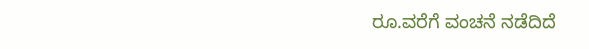ರೂ.ವರೆಗೆ ವಂಚನೆ ನಡೆದಿದೆ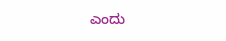ಎಂದು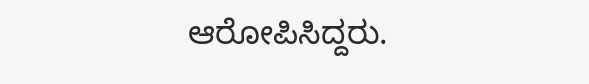ಆರೋಪಿಸಿದ್ದರು.